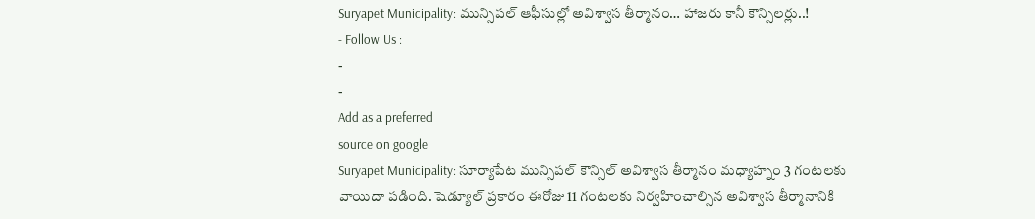Suryapet Municipality: మున్సిపల్ ఆఫీసుల్లో అవిశ్వాస తీర్మానం… హాజరు కానీ కౌన్సిలర్లు..!
- Follow Us :
-
-
Add as a preferred
source on google
Suryapet Municipality: సూర్యాపేట మున్సిపల్ కౌన్సిల్ అవిశ్వాస తీర్మానం మధ్యాహ్నం 3 గంటలకు వాయిదా పడింది. షెడ్యూల్ ప్రకారం ఈరోజు 11 గంటలకు నిర్వహించాల్సిన అవిశ్వాస తీర్మానానికి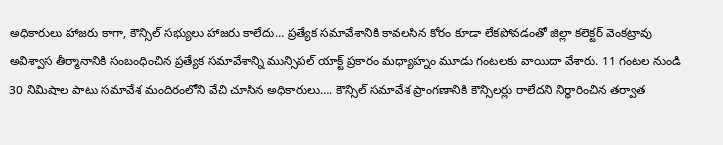అధికారులు హాజరు కాగా, కౌన్సిల్ సభ్యులు హాజరు కాలేదు… ప్రత్యేక సమావేశానికి కావలసిన కోరం కూడా లేకపోవడంతో జిల్లా కలెక్టర్ వెంకట్రావు అవిశ్వాస తీర్మానానికి సంబంధించిన ప్రత్యేక సమావేశాన్ని మున్సిపల్ యాక్ట్ ప్రకారం మధ్యాహ్నం మూడు గంటలకు వాయిదా వేశారు. 11 గంటల నుండి 30 నిమిషాల పాటు సమావేశ మందిరంలోని వేచి చూసిన అధికారులు…. కౌన్సిల్ సమావేశ ప్రాంగణానికి కౌన్సిలర్లు రాలేదని నిర్ధారించిన తర్వాత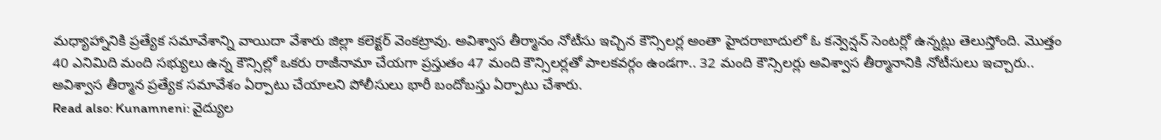మధ్యాహ్నానికి ప్రత్యేక సమావేశాన్ని వాయిదా వేశారు జిల్లా కలెక్టర్ వెంకట్రావు. అవిశ్వాస తీర్మానం నోటీసు ఇచ్చిన కౌన్సిలర్ల అంతా హైదరాబాదులో ఓ కన్వెన్షన్ సెంటర్లో ఉన్నట్లు తెలుస్తోంది. మొత్తం 40 ఎనిమిది మంది సభ్యులు ఉన్న కౌన్సిల్లో ఒకరు రాజీనామా చేయగా ప్రస్తుతం 47 మంది కౌన్సిలర్లతో పాలకవర్గం ఉండగా.. 32 మంది కౌన్సిలర్లు అవిశ్వాస తీర్మానానికి నోటీసులు ఇచ్చారు.. అవిశ్వాస తీర్మాన ప్రత్యేక సమావేశం ఏర్పాటు చేయాలని పోలీసులు భారీ బందోబస్తు ఏర్పాటు చేశారు.
Read also: Kunamneni: వైద్యుల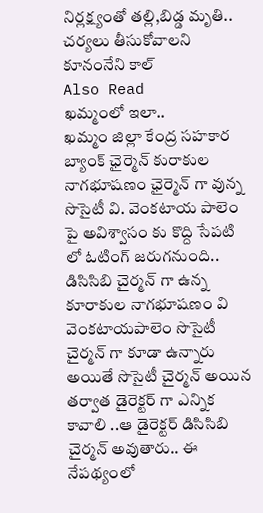నిర్లక్ష్యంతో తల్లి,బిడ్డ మృతి.. చర్యలు తీసుకోవాలని కూనంనేని కాల్
Also Read
ఖమ్మంలో ఇలా..
ఖమ్మం జిల్లా కేంద్ర సహకార బ్యాంక్ ఛైర్మెన్ కురాకుల నాగభూషణం ఛైర్మెన్ గా వున్న సొసైటీ వి. వెంకటాయ పాలెం పై అవిశ్వాసం కు కొద్ది సేపటి లో ఓటింగ్ జరుగనుంది.. డిసిసిబి చైర్మన్ గా ఉన్న కూరాకుల నాగభూషణం వి వెంకటాయపాలెం సొసైటీ చైర్మన్ గా కూడా ఉన్నారు అయితే సొసైటీ చైర్మన్ అయిన తర్వాత డైరెక్టర్ గా ఎన్నిక కావాలి ..ఆ డైరెక్టర్ డిసిసిబి చైర్మన్ అవుతారు.. ఈ నేపథ్యంలో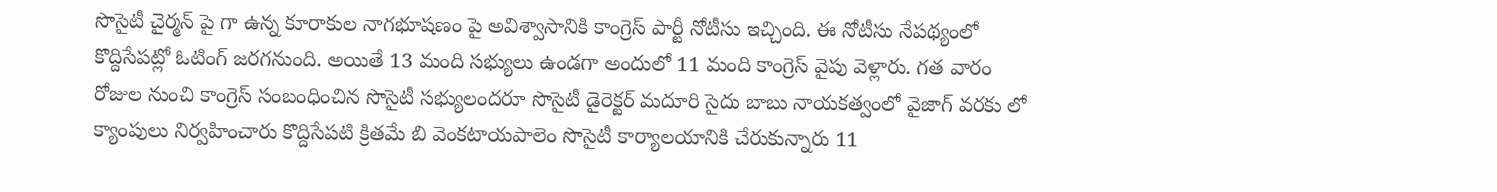సొసైటీ చైర్మన్ పై గా ఉన్న కూరాకుల నాగభూషణం పై అవిశ్వాసానికి కాంగ్రెస్ పార్టీ నోటీసు ఇచ్చింది. ఈ నోటీసు నేపథ్యంలో కొద్దిసేపట్లో ఓటింగ్ జరగనుంది. అయితే 13 మంది సభ్యులు ఉండగా అందులో 11 మంది కాంగ్రెస్ వైపు వెళ్లారు. గత వారం రోజుల నుంచి కాంగ్రెస్ సంబంధించిన సొసైటీ సభ్యులందరూ సొసైటీ డైరెక్టర్ మదూరి సైదు బాబు నాయకత్వంలో వైజాగ్ వరకు లో క్యాంపులు నిర్వహించారు కొద్దిసేపటి క్రితమే బి వెంకటాయపాలెం సొసైటీ కార్యాలయానికి చేరుకున్నారు 11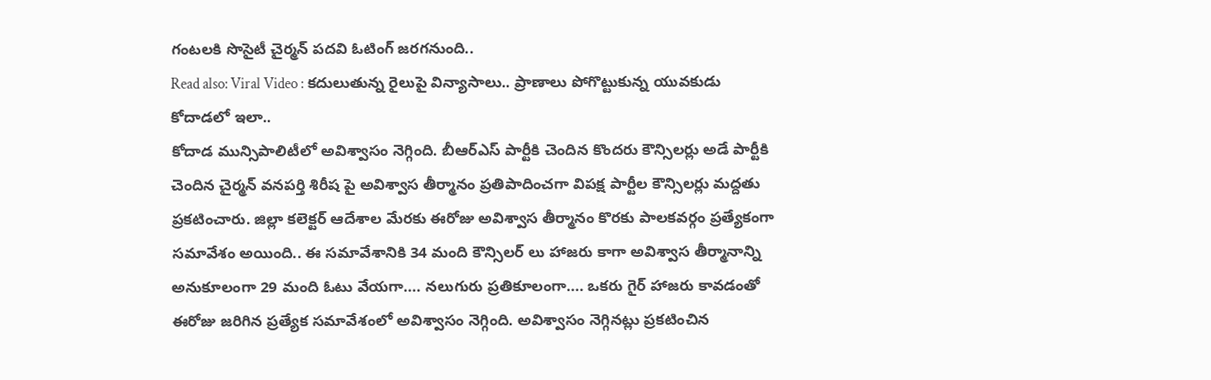గంటలకి సొసైటీ చైర్మన్ పదవి ఓటింగ్ జరగనుంది..
Read also: Viral Video : కదులుతున్న రైలుపై విన్యాసాలు.. ప్రాణాలు పోగొట్టుకున్న యువకుడు
కోదాడలో ఇలా..
కోదాడ మున్సిపాలిటీలో అవిశ్వాసం నెగ్గింది. బీఆర్ఎస్ పార్టీకి చెందిన కొందరు కౌన్సిలర్లు అడే పార్టీకి చెందిన చైర్మన్ వనపర్తి శిరీష పై అవిశ్వాస తీర్మానం ప్రతిపాదించగా విపక్ష పార్టీల కౌన్సిలర్లు మద్దతు ప్రకటించారు. జిల్లా కలెక్టర్ ఆదేశాల మేరకు ఈరోజు అవిశ్వాస తీర్మానం కొరకు పాలకవర్గం ప్రత్యేకంగా సమావేశం అయింది.. ఈ సమావేశానికి 34 మంది కౌన్సిలర్ లు హాజరు కాగా అవిశ్వాస తీర్మానాన్ని అనుకూలంగా 29 మంది ఓటు వేయగా…. నలుగురు ప్రతికూలంగా…. ఒకరు గైర్ హాజరు కావడంతో ఈరోజు జరిగిన ప్రత్యేక సమావేశంలో అవిశ్వాసం నెగ్గింది. అవిశ్వాసం నెగ్గినట్లు ప్రకటించిన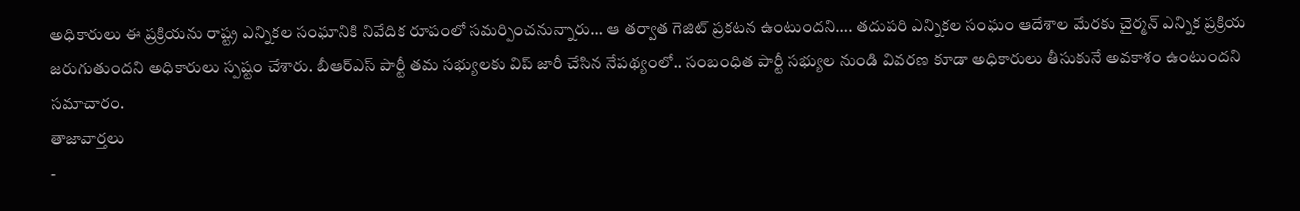అధికారులు ఈ ప్రక్రియను రాష్ట్ర ఎన్నికల సంఘానికి నివేదిక రూపంలో సమర్పించనున్నారు… ఆ తర్వాత గెజిట్ ప్రకటన ఉంటుందని…. తదుపరి ఎన్నికల సంఘం ఆదేశాల మేరకు చైర్మన్ ఎన్నిక ప్రక్రియ జరుగుతుందని అధికారులు స్పష్టం చేశారు. బీఆర్ఎస్ పార్టీ తమ సభ్యులకు విప్ జారీ చేసిన నేపథ్యంలో.. సంబంధిత పార్టీ సభ్యుల నుండి వివరణ కూడా అధికారులు తీసుకునే అవకాశం ఉంటుందని సమాచారం.
తాజావార్తలు
-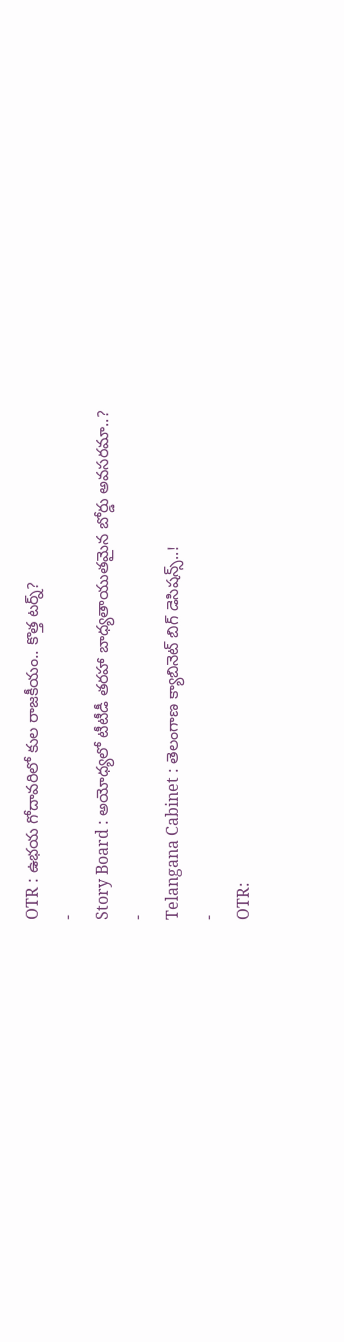OTR : ఉభయ గోదావరిలో కుల రాజకీయం.. కొత్త టర్న్?
-
Story Board : అయోధ్యలో టీటీడీ తరహా బాధ్యతాయుతమైన బోర్డు అవసరమా..?
-
Telangana Cabinet : తెలంగాణ క్యాబినెట్ బిగ్ డెసిషన్స్..!
-
OTR: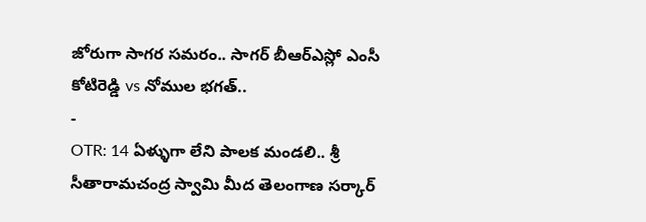జోరుగా సాగర సమరం.. సాగర్ బీఆర్ఎస్లో ఎంసీ కోటిరెడ్డి vs నోముల భగత్..
-
OTR: 14 ఏళ్ళుగా లేని పాలక మండలి.. శ్రీ సీతారామచంద్ర స్వామి మీద తెలంగాణ సర్కార్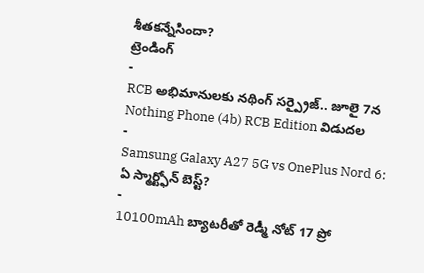శీతకన్నేసిందా?
ట్రెండింగ్
-
RCB అభిమానులకు నథింగ్ సర్ప్రైజ్.. జూలై 7న Nothing Phone (4b) RCB Edition విడుదల
-
Samsung Galaxy A27 5G vs OnePlus Nord 6: ఏ స్మార్ట్ఫోన్ బెస్ట్?
-
10100mAh బ్యాటరీతో రెడ్మీ నోట్ 17 ప్రో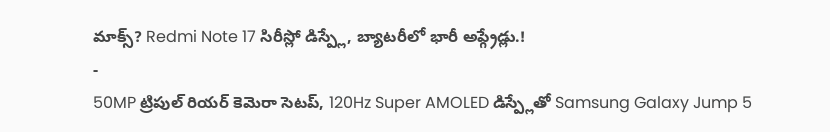మాక్స్? Redmi Note 17 సిరీస్లో డిస్ప్లే, బ్యాటరీలో భారీ అప్గ్రేడ్లు.!
-
50MP ట్రిపుల్ రియర్ కెమెరా సెటప్, 120Hz Super AMOLED డిస్ప్లేతో Samsung Galaxy Jump 5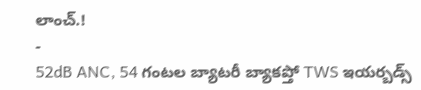లాంచ్.!
-
52dB ANC, 54 గంటల బ్యాటరీ బ్యాకప్తో TWS ఇయర్బడ్స్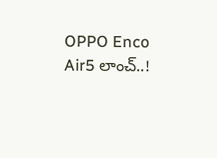OPPO Enco Air5 లాంచ్..!